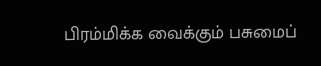பிரம்மிக்க வைக்கும் பசுமைப்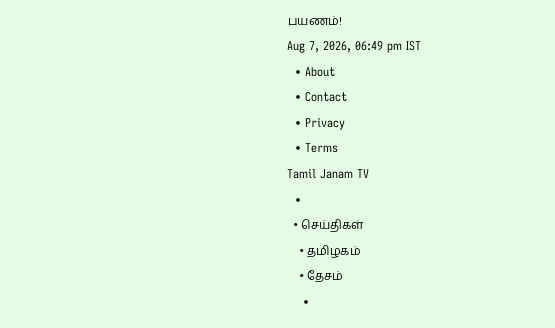பயணம்!
Aug 7, 2026, 06:49 pm IST
  • About
  • Contact
  • Privacy
  • Terms
Tamil Janam TV
  •
  • செய்திகள்
    • தமிழகம்
    • தேசம்
    •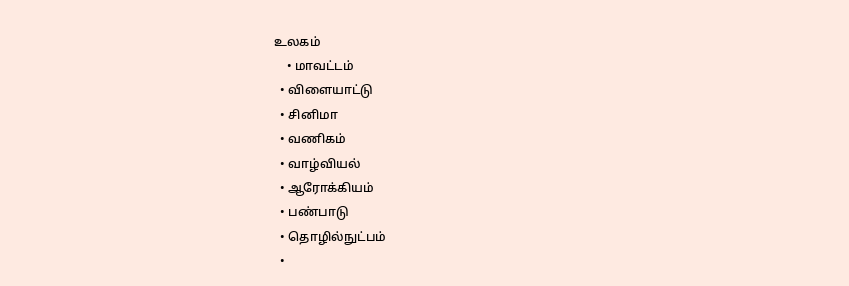உலகம்
    • மாவட்டம்
  • விளையாட்டு
  • சினிமா
  • வணிகம்
  • வாழ்வியல்
  • ஆரோக்கியம்
  • பண்பாடு
  • தொழில்நுட்பம்
  •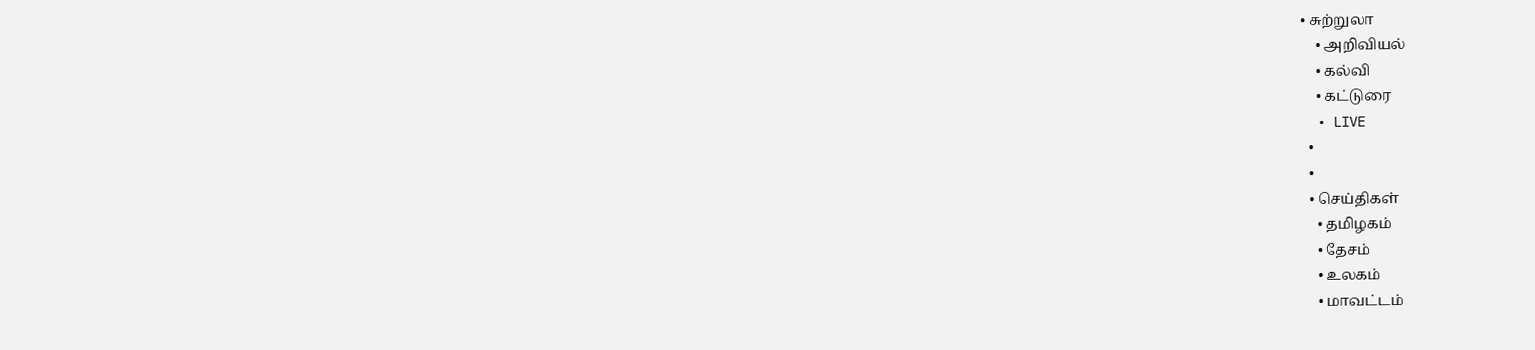• சுற்றுலா
    • அறிவியல்
    • கல்வி
    • கட்டுரை
  • LIVE
  •
  •
  • செய்திகள்
    • தமிழகம்
    • தேசம்
    • உலகம்
    • மாவட்டம்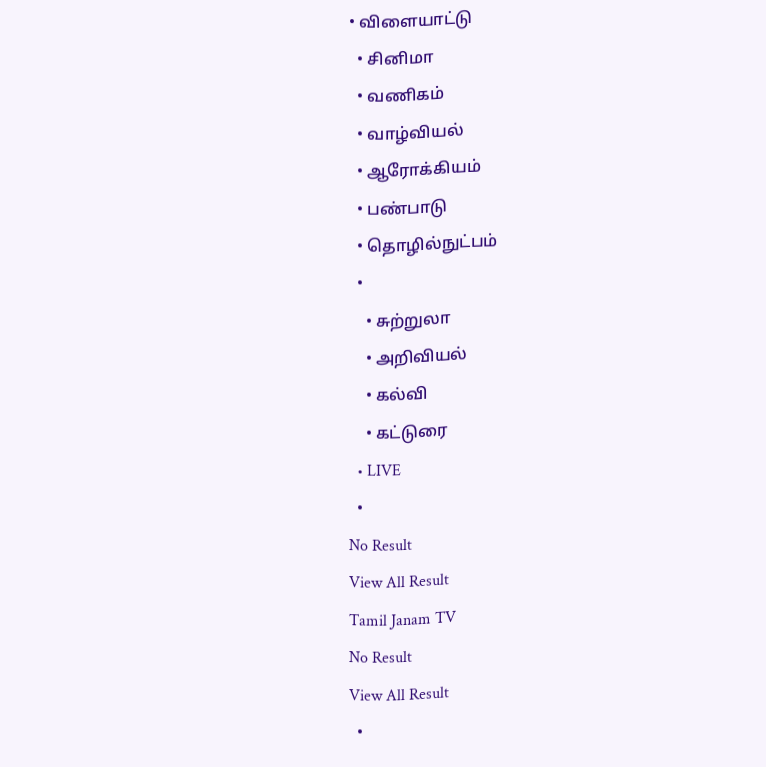• விளையாட்டு
  • சினிமா
  • வணிகம்
  • வாழ்வியல்
  • ஆரோக்கியம்
  • பண்பாடு
  • தொழில்நுட்பம்
  •
    • சுற்றுலா
    • அறிவியல்
    • கல்வி
    • கட்டுரை
  • LIVE
  •
No Result
View All Result
Tamil Janam TV
No Result
View All Result
  •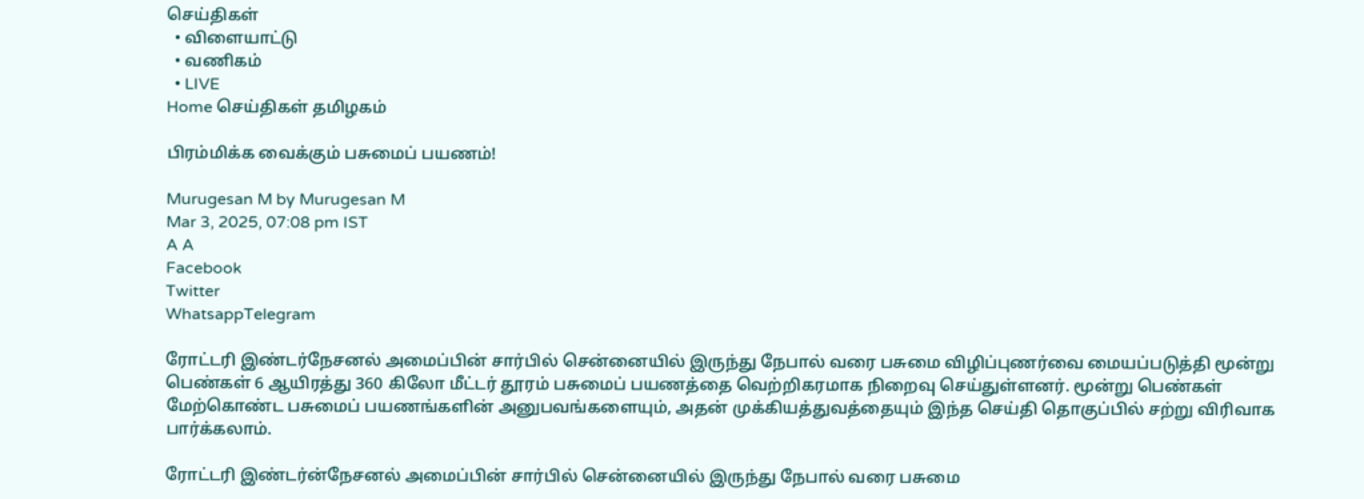செய்திகள்
  • விளையாட்டு
  • வணிகம்
  • LIVE
Home செய்திகள் தமிழகம்

பிரம்மிக்க வைக்கும் பசுமைப் பயணம்!

Murugesan M by Murugesan M
Mar 3, 2025, 07:08 pm IST
A A
Facebook
Twitter
WhatsappTelegram

ரோட்டரி இண்டர்நேசனல் அமைப்பின் சார்பில் சென்னையில் இருந்து நேபால் வரை பசுமை விழிப்புணர்வை மையப்படுத்தி மூன்று பெண்கள் 6 ஆயிரத்து 360 கிலோ மீட்டர் தூரம் பசுமைப் பயணத்தை வெற்றிகரமாக நிறைவு செய்துள்ளனர். மூன்று பெண்கள் மேற்கொண்ட பசுமைப் பயணங்களின் அனுபவங்களையும், அதன் முக்கியத்துவத்தையும் இந்த செய்தி தொகுப்பில் சற்று விரிவாக பார்க்கலாம்.

ரோட்டரி இண்டர்ன்நேசனல் அமைப்பின் சார்பில் சென்னையில் இருந்து நேபால் வரை பசுமை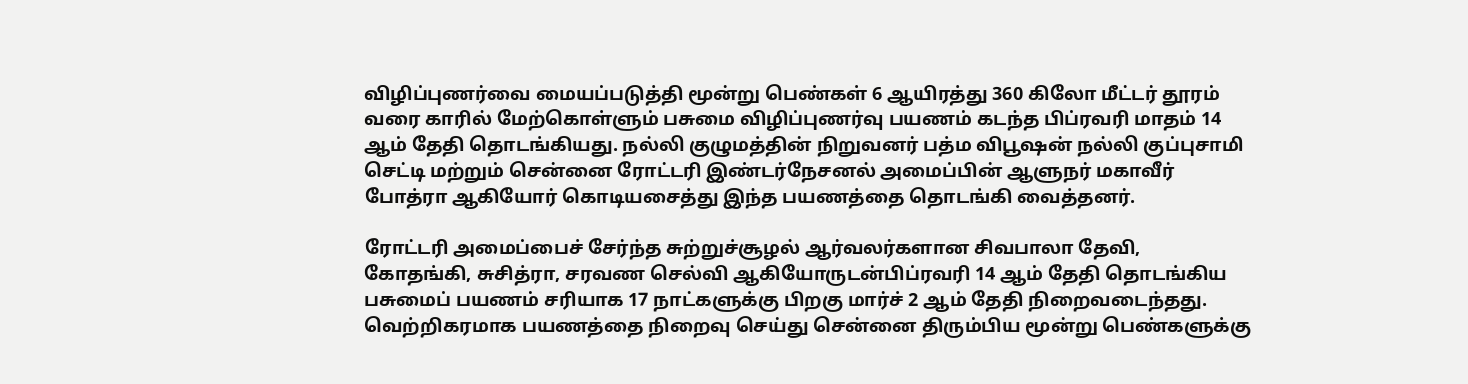விழிப்புணர்வை மையப்படுத்தி மூன்று பெண்கள் 6 ஆயிரத்து 360 கிலோ மீட்டர் தூரம் வரை காரில் மேற்கொள்ளும் பசுமை விழிப்புணர்வு பயணம் கடந்த பிப்ரவரி மாதம் 14 ஆம் தேதி தொடங்கியது. நல்லி குழுமத்தின் நிறுவனர் பத்ம விபூஷன் நல்லி குப்புசாமி செட்டி மற்றும் சென்னை ரோட்டரி இண்டர்நேசனல் அமைப்பின் ஆளுநர் மகாவீர் போத்ரா ஆகியோர் கொடியசைத்து இந்த பயணத்தை தொடங்கி வைத்தனர்.

ரோட்டரி அமைப்பைச் சேர்ந்த சுற்றுச்சூழல் ஆர்வலர்களான சிவபாலா தேவி, கோதங்கி, சுசித்ரா, சரவண செல்வி ஆகியோருடன்பிப்ரவரி 14 ஆம் தேதி தொடங்கிய பசுமைப் பயணம் சரியாக 17 நாட்களுக்கு பிறகு மார்ச் 2 ஆம் தேதி நிறைவடைந்தது. வெற்றிகரமாக பயணத்தை நிறைவு செய்து சென்னை திரும்பிய மூன்று பெண்களுக்கு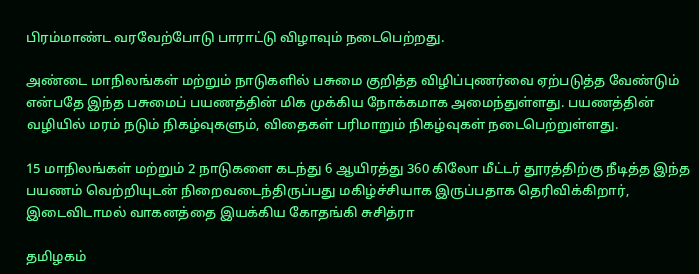பிரம்மாண்ட வரவேற்போடு பாராட்டு விழாவும் நடைபெற்றது.

அண்டை மாநிலங்கள் மற்றும் நாடுகளில் பசுமை குறித்த விழிப்புணர்வை ஏற்படுத்த வேண்டும் என்பதே இந்த பசுமைப் பயணத்தின் மிக முக்கிய நோக்கமாக அமைந்துள்ளது. பயணத்தின் வழியில் மரம் நடும் நிகழ்வுகளும், விதைகள் பரிமாறும் நிகழ்வுகள் நடைபெற்றுள்ளது.

15 மாநிலங்கள் மற்றும் 2 நாடுகளை கடந்து 6 ஆயிரத்து 360 கிலோ மீட்டர் தூரத்திற்கு நீடித்த இந்த பயணம் வெற்றியுடன் நிறைவடைந்திருப்பது மகிழ்ச்சியாக இருப்பதாக தெரிவிக்கிறார், இடைவிடாமல் வாகனத்தை இயக்கிய கோதங்கி சுசித்ரா

தமிழகம்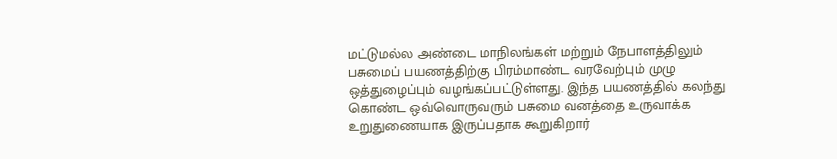மட்டுமல்ல அண்டை மாநிலங்கள் மற்றும் நேபாளத்திலும் பசுமைப் பயணத்திற்கு பிரம்மாண்ட வரவேற்பும் முழு ஒத்துழைப்பும் வழங்கப்பட்டுள்ளது. இந்த பயணத்தில் கலந்து கொண்ட ஒவ்வொருவரும் பசுமை வனத்தை உருவாக்க உறுதுணையாக இருப்பதாக கூறுகிறார்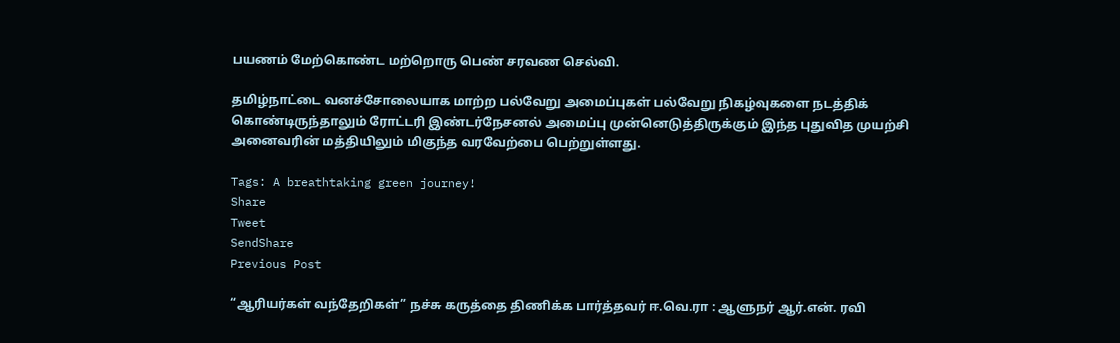பயணம் மேற்கொண்ட மற்றொரு பெண் சரவண செல்வி.

தமிழ்நாட்டை வனச்சோலையாக மாற்ற பல்வேறு அமைப்புகள் பல்வேறு நிகழ்வுகளை நடத்திக் கொண்டிருந்தாலும் ரோட்டரி இண்டர்நேசனல் அமைப்பு முன்னெடுத்திருக்கும் இந்த புதுவித முயற்சி அனைவரின் மத்தியிலும் மிகுந்த வரவேற்பை பெற்றுள்ளது.

Tags: A breathtaking green journey!
Share
Tweet
SendShare
Previous Post

“ஆரியர்கள் வந்தேறிகள்” நச்சு கருத்தை திணிக்க பார்த்தவர் ஈ.வெ.ரா : ஆளுநர் ஆர்.என். ரவி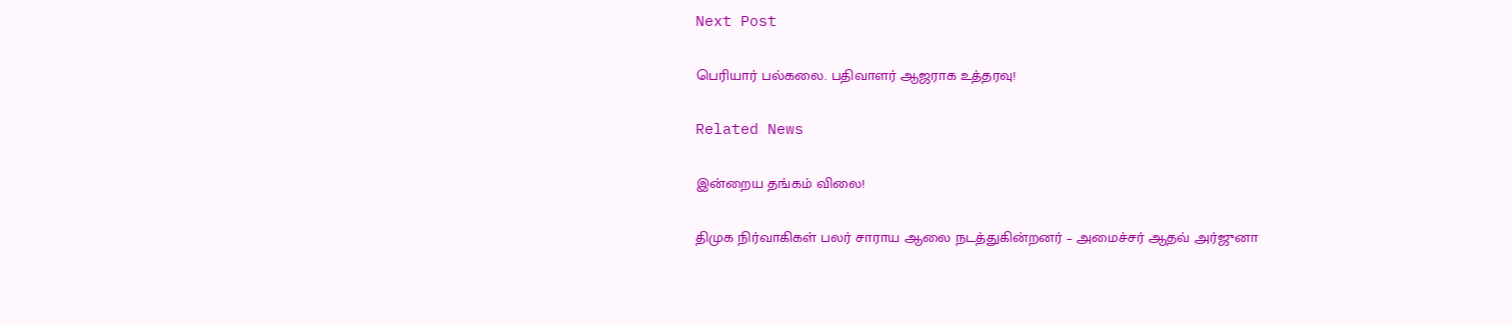Next Post

பெரியார் பல்கலை. பதிவாளர் ஆஜராக உத்தரவு!

Related News

இன்றைய தங்கம் விலை!

திமுக நிர்வாகிகள் பலர் சாராய ஆலை நடத்துகின்றனர் – அமைச்சர் ஆதவ் அர்ஜுனா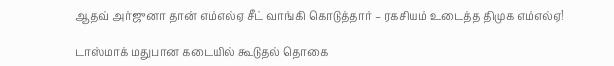ஆதவ் அர்ஜுனா தான் எம்எல்ஏ சீட் வாங்கி கொடுத்தார் – ரகசியம் உடைத்த திமுக எம்எல்ஏ!

டாஸ்மாக் மதுபான கடையில் கூடுதல் தொகை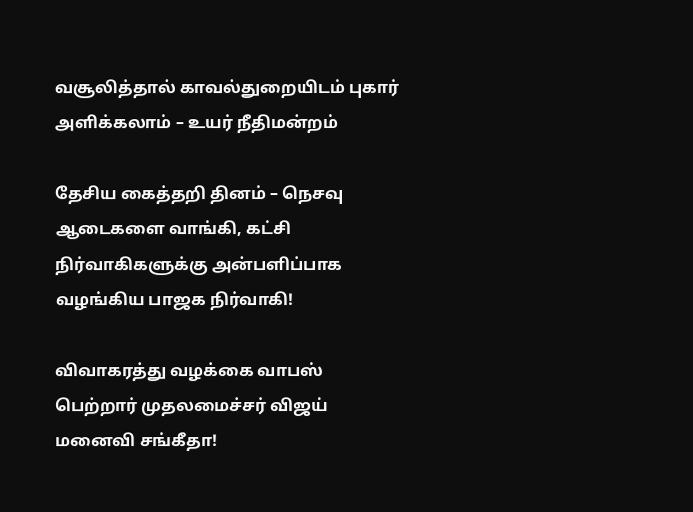வசூலித்தால் காவல்துறையிடம் புகார் அளிக்கலாம் – உயர் நீதிமன்றம்

தேசிய கைத்தறி தினம் – நெசவு ஆடைகளை வாங்கி, கட்சி நிர்வாகிகளுக்கு அன்பளிப்பாக வழங்கிய பாஜக நிர்வாகி!

விவாகரத்து வழக்கை வாபஸ் பெற்றார் முதலமைச்சர் விஜய் மனைவி சங்கீதா!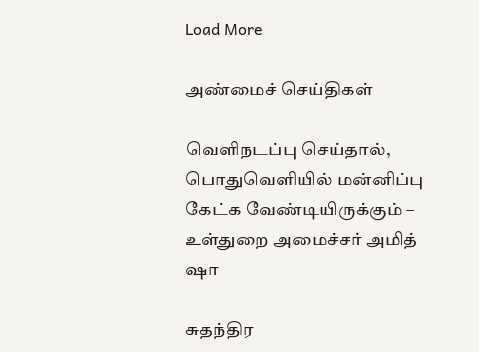Load More

அண்மைச் செய்திகள்

வெளிநடப்பு செய்தால், பொதுவெளியில் மன்னிப்பு கேட்க வேண்டியிருக்கும் – உள்துறை அமைச்சர் அமித் ஷா

சுதந்திர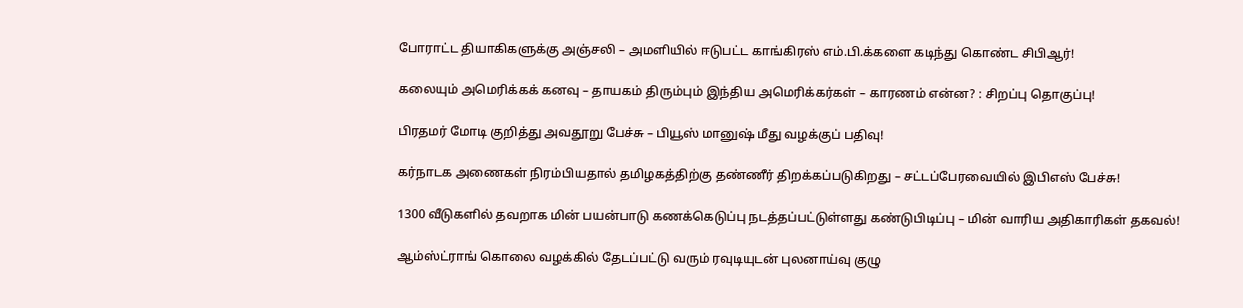போராட்ட தியாகிகளுக்கு அஞ்சலி – அமளியில் ஈடுபட்ட காங்கிரஸ் எம்.பி.க்களை கடிந்து கொண்ட சிபிஆர்!

கலையும் அமெரிக்கக் கனவு – தாயகம் திரும்பும் இந்திய அமெரிக்கர்கள் – காரணம் என்ன? : சிறப்பு தொகுப்பு!

பிரதமர் மோடி குறித்து அவதூறு பேச்சு – பியூஸ் மானுஷ் மீது வழக்குப் பதிவு!

கர்நாடக அணைகள் நிரம்பியதால் தமிழகத்திற்கு தண்ணீர் திறக்கப்படுகிறது – சட்டப்பேரவையில் இபிஎஸ் பேச்சு!

1300 வீடுகளில் தவறாக மின் பயன்பாடு கணக்கெடுப்பு நடத்தப்பட்டுள்ளது கண்டுபிடிப்பு – மின் வாரிய அதிகாரிகள் தகவல்!

ஆம்ஸ்ட்ராங் கொலை வழக்கில் தேடப்பட்டு வரும் ரவுடியுடன் புலனாய்வு குழு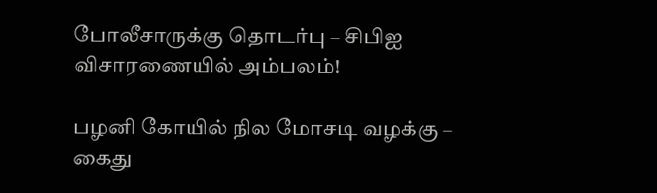போலீசாருக்கு தொடர்பு – சிபிஐ விசாரணையில் அம்பலம்!

பழனி கோயில் நில மோசடி வழக்கு – கைது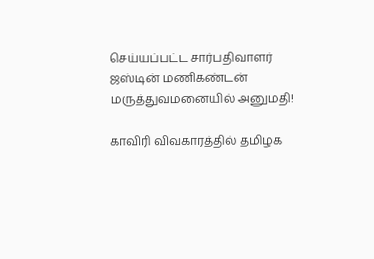செய்யப்பட்ட சார்பதிவாளர் ஜஸ்டின் மணிகண்டன் மருத்துவமனையில் அனுமதி!

காவிரி விவகாரத்தில் தமிழக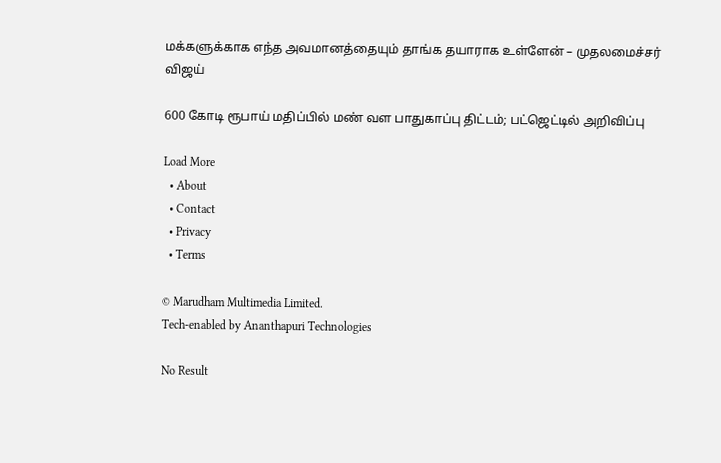மக்களுக்காக எந்த அவமானத்தையும் தாங்க தயாராக உள்ளேன் – முதலமைச்சர் விஜய்

600 கோடி ரூபாய் மதிப்பில் மண் வள பாதுகாப்பு திட்டம்; பட்ஜெட்டில் அறிவிப்பு

Load More
  • About
  • Contact
  • Privacy
  • Terms

© Marudham Multimedia Limited.
Tech-enabled by Ananthapuri Technologies

No Result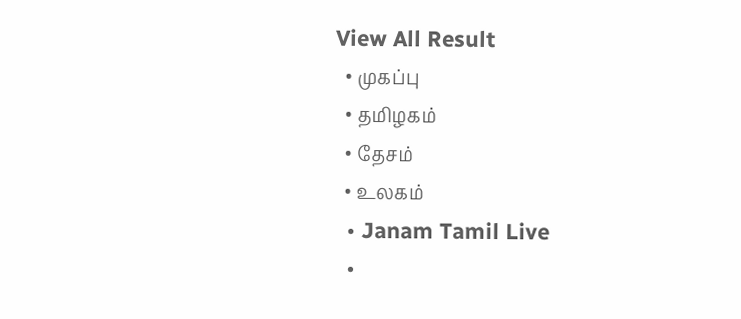View All Result
  • முகப்பு
  • தமிழகம்
  • தேசம்
  • உலகம்
  • Janam Tamil Live
  •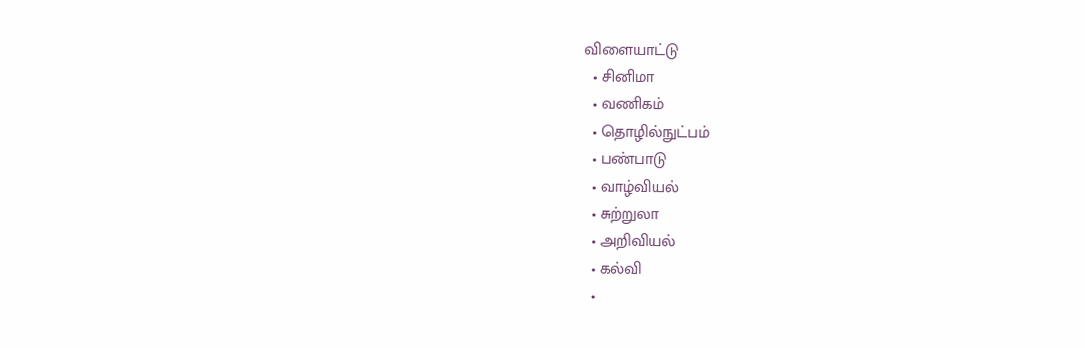விளையாட்டு
  • சினிமா
  • வணிகம்
  • தொழில்நுட்பம்
  • பண்பாடு
  • வாழ்வியல்
  • சுற்றுலா
  • அறிவியல்
  • கல்வி
  •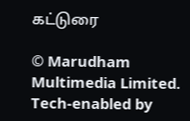கட்டுரை

© Marudham Multimedia Limited.
Tech-enabled by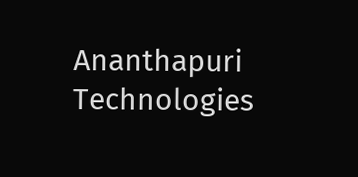Ananthapuri Technologies